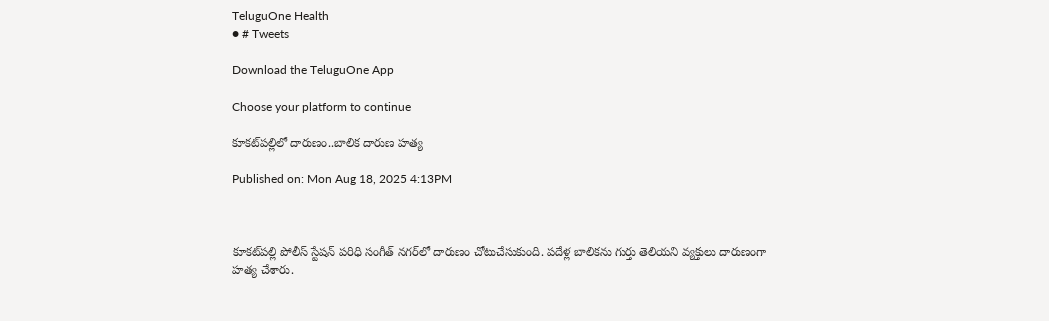TeluguOne Health
● # Tweets

Download the TeluguOne App

Choose your platform to continue

కూకట్‌పల్లిలో దారుణం..బాలిక దారుణ హత్య

Published on: Mon Aug 18, 2025 4:13PM



కూకట్‌పల్లి పోలీస్ స్టేషన్ పరిధి సంగీత్ నగర్‌లో దారుణం చోటుచేసుకుంది. పదేళ్ల బాలికను గుర్తు తెలియని వ్యక్తులు దారుణంగా హత్య చేశారు.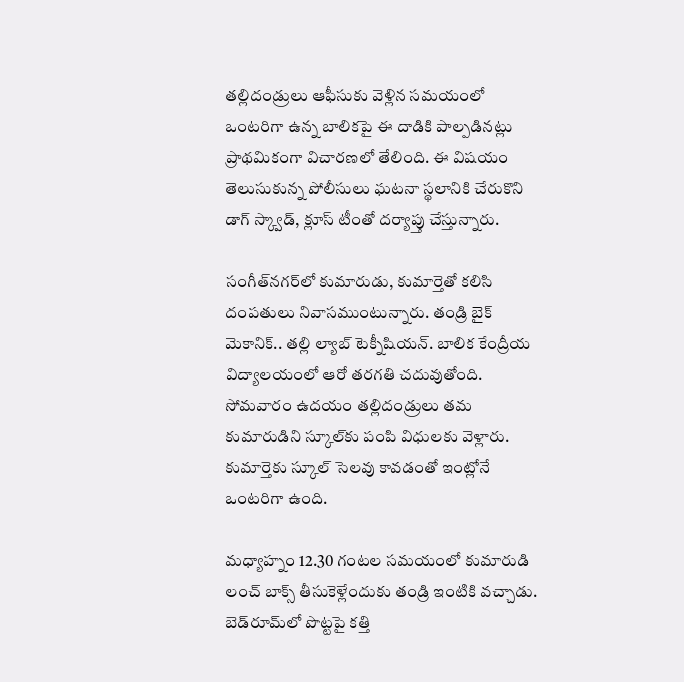తల్లిదండ్రులు ఆఫీసుకు వెళ్లిన సమయంలో ఒంటరిగా ఉన్న బాలికపై ఈ దాడికి పాల్పడినట్లు ప్రాథమికంగా విచారణలో తేలింది. ఈ విషయం తెలుసుకున్న పోలీసులు ఘటనా స్థలానికి చేరుకొని డాగ్‌ స్క్వాడ్‌, క్లూస్‌ టీంతో దర్యాప్తు చేస్తున్నారు.

సంగీత్‌నగర్‌లో కుమారుడు, కుమార్తెతో కలిసి దంపతులు నివాసముంటున్నారు. తండ్రి బైక్‌ మెకానిక్‌.. తల్లి ల్యాబ్‌ టెక్నీషియన్‌. బాలిక కేంద్రీయ విద్యాలయంలో ఆరో తరగతి చదువుతోంది. సోమవారం ఉదయం తల్లిదండ్రులు తమ కుమారుడిని స్కూల్‌కు పంపి విధులకు వెళ్లారు. కుమార్తెకు స్కూల్‌ సెలవు కావడంతో ఇంట్లోనే ఒంటరిగా ఉంది.

మధ్యాహ్నం 12.30 గంటల సమయంలో కుమారుడి లంచ్‌ బాక్స్‌ తీసుకెళ్లేందుకు తండ్రి ఇంటికి వచ్చాడు. బెడ్‌రూమ్‌లో పొట్టపై కత్తి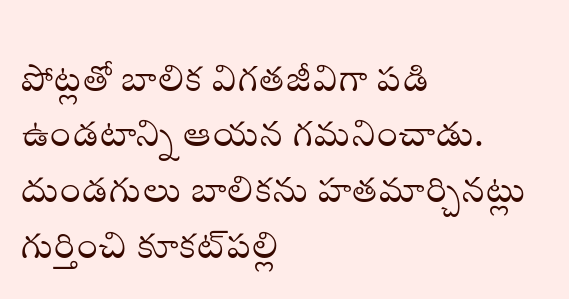పోట్లతో బాలిక విగతజీవిగా పడి ఉండటాన్ని ఆయన గమనించాడు. దుండగులు బాలికను హతమార్చినట్లు గుర్తించి కూకట్‌పల్లి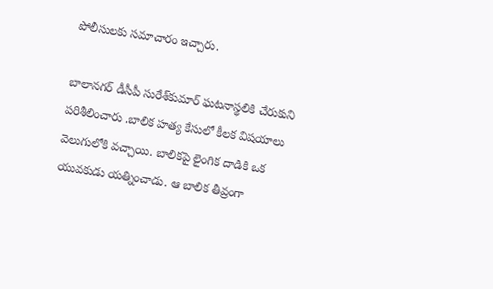పోలీసులకు సమాచారం ఇచ్చారు.

బాలానగర్‌ డీసీపీ సురేశ్‌కుమార్‌ ఘటనాస్థలికి చేరుకుని పరిశీలించారు .బాలిక హత్య కేసులో కీలక విషయాలు వెలుగులోకి వచ్చాయి. బాలికపై లైంగిక దాడికి ఒక యువకుడు యత్నించాడు. ఆ బాలిక తీవ్రంగా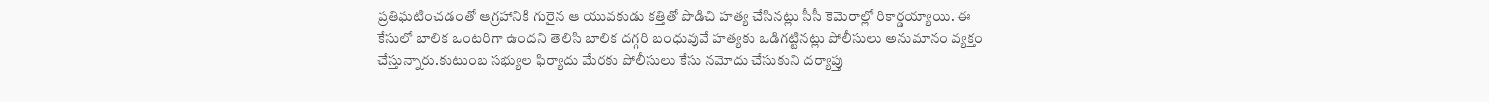ప్రతిఘటించడంతో ఆగ్రహానికి గురైన ఆ యువకుడు కత్తితో పొడిచి హత్య చేసినట్లు సీసీ కెమెరాల్లో రికార్డయ్యాయి. ఈ కేసులో బాలిక ఒంటరిగా ఉందని తెలిసి బాలిక దగ్గరి బంధువువే హత్యకు ఒడిగట్టినట్లు పోలీసులు అనుమానం వ్యక్తం చేస్తున్నారు.కుటుంబ సభ్యుల ఫిర్యాదు మేరకు పోలీసులు కేసు నమోదు చేసుకుని దర్యాప్తు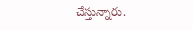చేస్తున్నారు.